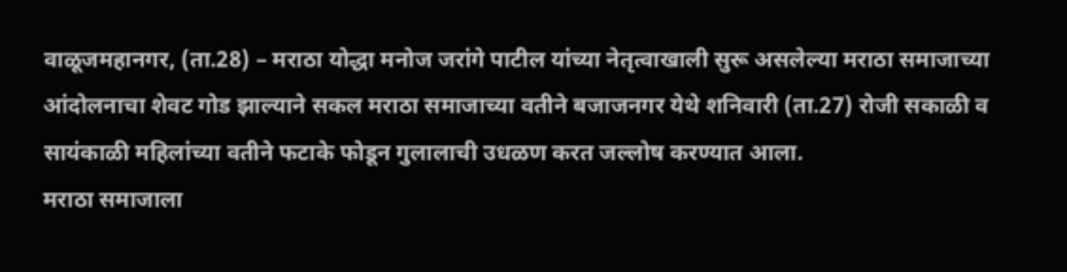वाळूजमहानगर, (ता.28) – मराठा योद्धा मनोज जरांगे पाटील यांच्या नेतृत्वाखाली सुरू असलेल्या मराठा समाजाच्या आंदोलनाचा शेवट गोड झाल्याने सकल मराठा समाजाच्या वतीने बजाजनगर येथे शनिवारी (ता.27) रोजी सकाळी व सायंकाळी महिलांच्या वतीने फटाके फोडून गुलालाची उधळण करत जल्लोष करण्यात आला.
मराठा समाजाला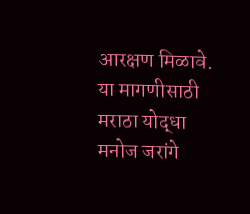आरक्षण मिळावे. या मागणीसाठी मराठा योद्धा मनोज जरांगे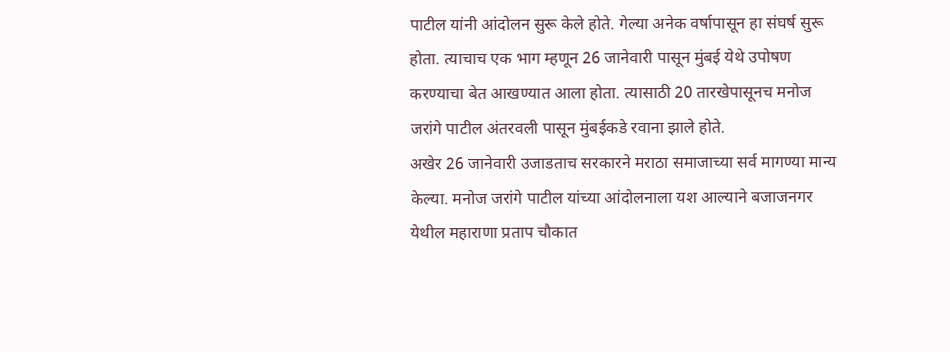पाटील यांनी आंदोलन सुरू केले होते. गेल्या अनेक वर्षापासून हा संघर्ष सुरू होता. त्याचाच एक भाग म्हणून 26 जानेवारी पासून मुंबई येथे उपोषण करण्याचा बेत आखण्यात आला होता. त्यासाठी 20 तारखेपासूनच मनोज जरांगे पाटील अंतरवली पासून मुंबईकडे रवाना झाले होते.
अखेर 26 जानेवारी उजाडताच सरकारने मराठा समाजाच्या सर्व मागण्या मान्य केल्या. मनोज जरांगे पाटील यांच्या आंदोलनाला यश आल्याने बजाजनगर येथील महाराणा प्रताप चौकात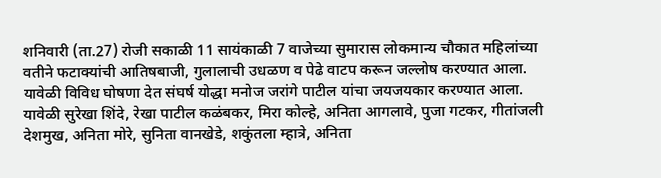शनिवारी (ता.27) रोजी सकाळी 11 सायंकाळी 7 वाजेच्या सुमारास लोकमान्य चौकात महिलांच्या वतीने फटाक्यांची आतिषबाजी, गुलालाची उधळण व पेढे वाटप करून जल्लोष करण्यात आला. यावेळी विविध घोषणा देत संघर्ष योद्धा मनोज जरांगे पाटील यांचा जयजयकार करण्यात आला. यावेळी सुरेखा शिंदे, रेखा पाटील कळंबकर, मिरा कोल्हे, अनिता आगलावे, पुजा गटकर, गीतांजली देशमुख, अनिता मोरे, सुनिता वानखेडे, शकुंतला म्हात्रे, अनिता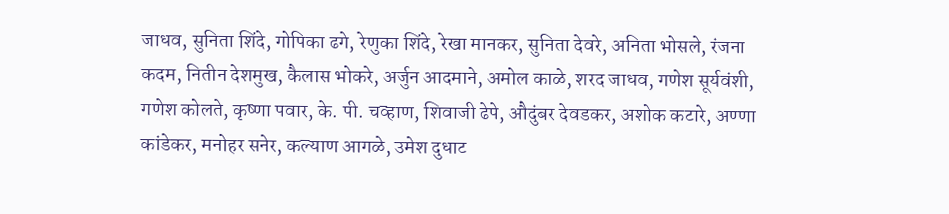जाधव, सुनिता शिंदे, गोपिका ढगे, रेणुका शिंदे, रेखा मानकर, सुनिता देवरे, अनिता भोसले, रंजना कदम, नितीन देशमुख, कैलास भोकरे, अर्जुन आदमाने, अमोल काळे, शरद जाधव, गणेश सूर्यवंशी, गणेश कोलते, कृष्णा पवार, के. पी. चव्हाण, शिवाजी ढेपे, औदुंबर देवडकर, अशोक कटारे, अण्णा कांडेकर, मनोहर सनेर, कल्याण आगळे, उमेश दुधाट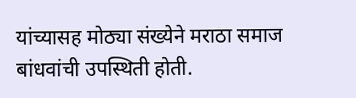यांच्यासह मोठ्या संख्येने मराठा समाज बांधवांची उपस्थिती होती.